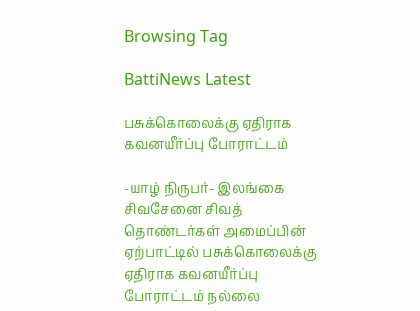Browsing Tag

BattiNews Latest

பசுக்கொலைக்கு ஏதிராக கவனயீர்ப்பு போராட்டம்

-யாழ் நிருபர்- இலங்கை சிவசேனை சிவத் தொண்டர்கள் அமைப்பின் ஏற்பாட்டில் பசுக்கொலைக்கு ஏதிராக கவனயீர்ப்பு போராட்டம் நல்லை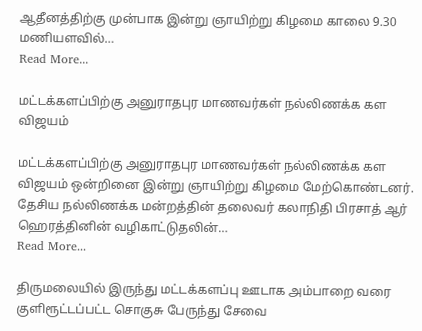ஆதீனத்திற்கு முன்பாக இன்று ஞாயிற்று கிழமை காலை 9.30 மணியளவில்…
Read More...

மட்டக்களப்பிற்கு அனுராதபுர மாணவர்கள் நல்லிணக்க கள விஜயம்

மட்டக்களப்பிற்கு அனுராதபுர மாணவர்கள் நல்லிணக்க கள விஜயம் ஒன்றினை இன்று ஞாயிற்று கிழமை மேற்கொண்டனர். தேசிய நல்லிணக்க மன்றத்தின் தலைவர் கலாநிதி பிரசாத் ஆர் ஹெரத்தினின் வழிகாட்டுதலின்…
Read More...

திருமலையில் இருந்து மட்டக்களப்பு ஊடாக அம்பாறை வரை குளிரூட்டப்பட்ட சொகுசு பேருந்து சேவை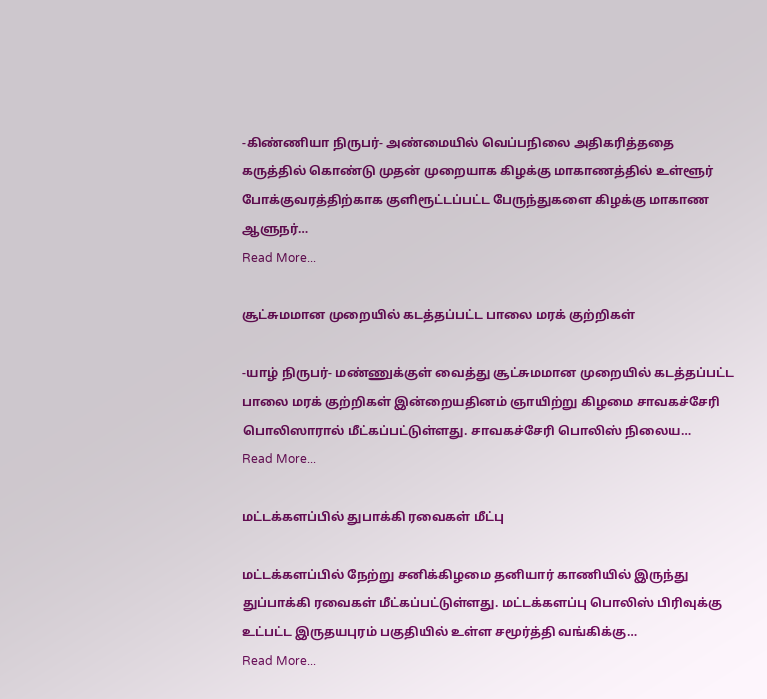-கிண்ணியா நிருபர்- அண்மையில் வெப்பநிலை அதிகரித்ததை கருத்தில் கொண்டு முதன் முறையாக கிழக்கு மாகாணத்தில் உள்ளூர் போக்குவரத்திற்காக குளிரூட்டப்பட்ட பேருந்துகளை கிழக்கு மாகாண ஆளுநர்…
Read More...

சூட்சுமமான முறையில் கடத்தப்பட்ட பாலை மரக் குற்றிகள்

-யாழ் நிருபர்- மண்ணுக்குள் வைத்து சூட்சுமமான முறையில் கடத்தப்பட்ட பாலை மரக் குற்றிகள் இன்றையதினம் ஞாயிற்று கிழமை சாவகச்சேரி பொலிஸாரால் மீட்கப்பட்டுள்ளது. சாவகச்சேரி பொலிஸ் நிலைய…
Read More...

மட்டக்களப்பில் துபாக்கி ரவைகள் மீட்பு

மட்டக்களப்பில் நேற்று சனிக்கிழமை தனியார் காணியில் இருந்து துப்பாக்கி ரவைகள் மீட்கப்பட்டுள்ளது. மட்டக்களப்பு பொலிஸ் பிரிவுக்கு உட்பட்ட இருதயபுரம் பகுதியில் உள்ள சமூர்த்தி வங்கிக்கு…
Read More...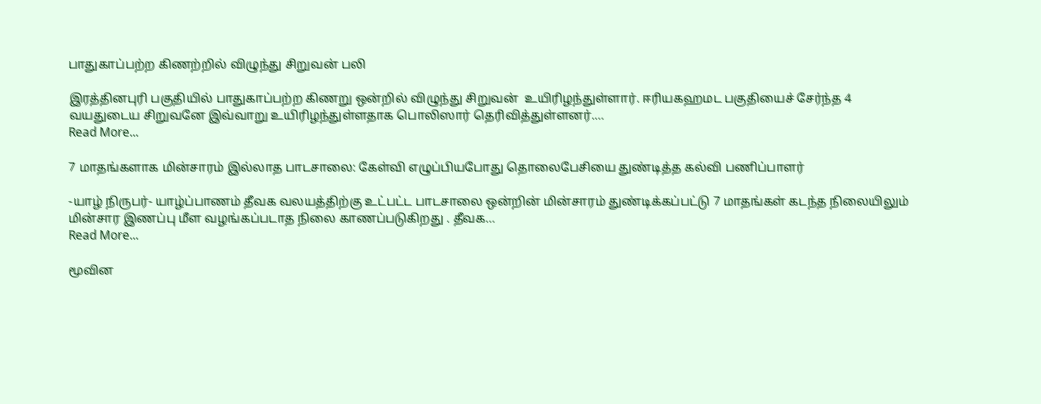பாதுகாப்பற்ற கிணற்றில் விழுந்து சிறுவன் பலி

இரத்தினபுரி பகுதியில் பாதுகாப்பற்ற கிணறு ஒன்றில் விழுந்து சிறுவன்  உயிரிழந்துள்ளார். ஈரியகஹமட பகுதியைச் சேர்ந்த 4 வயதுடைய சிறுவனே இவ்வாறு உயிரிழந்துள்ளதாக பொலிஸார் தெரிவித்துள்ளனர்.…
Read More...

7 மாதங்களாக மின்சாரம் இல்லாத பாடசாலை: கேள்வி எழுப்பியபோது தொலைபேசியை துண்டித்த கல்வி பணிப்பாளர்

-யாழ் நிருபர்- யாழ்ப்பாணம் தீவக வலயத்திற்கு உட்பட்ட பாடசாலை ஒன்றின் மின்சாரம் துண்டிக்கப்பட்டு 7 மாதங்கள் கடந்த நிலையிலும் மின்சார இணப்பு மீள வழங்கப்படாத நிலை காணப்படுகிறது . தீவக…
Read More...

மூவின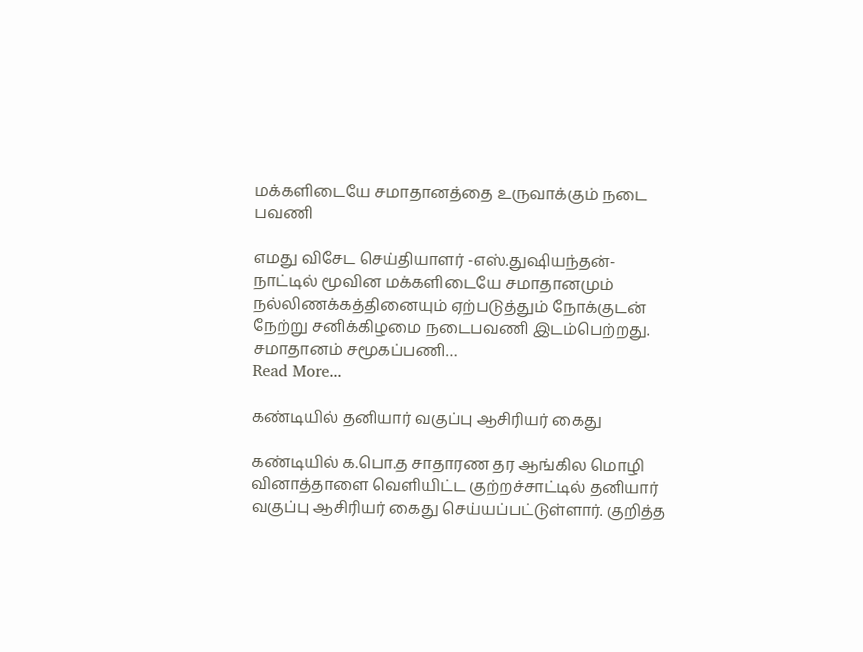மக்களிடையே சமாதானத்தை உருவாக்கும் நடை பவணி

எமது விசேட செய்தியாளர் -எஸ்.துஷியந்தன்- நாட்டில் மூவின மக்களிடையே சமாதானமும் நல்லிணக்கத்தினையும் ஏற்படுத்தும் நோக்குடன் நேற்று சனிக்கிழமை நடைபவணி இடம்பெற்றது. சமாதானம் சமூகப்பணி…
Read More...

கண்டியில் தனியார் வகுப்பு ஆசிரியர் கைது

கண்டியில் க.பொ.த சாதாரண தர ஆங்கில மொழி வினாத்தாளை வெளியிட்ட குற்றச்சாட்டில் தனியார் வகுப்பு ஆசிரியர் கைது செய்யப்பட்டுள்ளார். குறித்த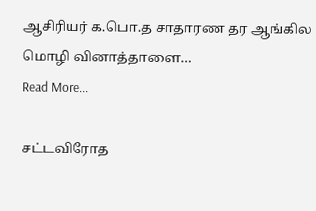ஆசிரியர் க.பொ.த சாதாரண தர ஆங்கில மொழி வினாத்தாளை…
Read More...

சட்டவிரோத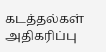கடத்தல்கள் அதிகரிப்பு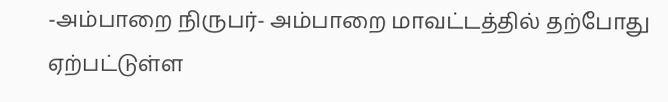-அம்பாறை நிருபர்- அம்பாறை மாவட்டத்தில் தற்போது ஏற்பட்டுள்ள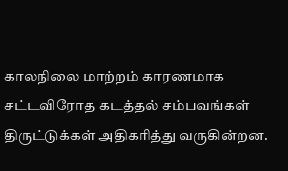காலநிலை மாற்றம் காரணமாக சட்டவிரோத கடத்தல் சம்பவங்கள் திருட்டுக்கள் அதிகரித்து வருகின்றன.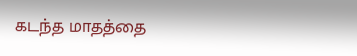கடந்த மாதத்தை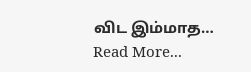விட இம்மாத…
Read More...